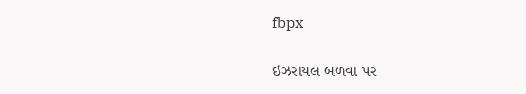fbpx

ઇઝરાયલ બળવા પર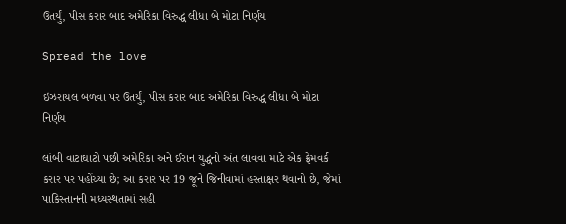ઉતર્યું, પીસ કરાર બાદ અમેરિકા વિરુદ્ધ લીધા બે મોટા નિર્ણય

Spread the love

ઇઝરાયલ બળવા પર ઉતર્યું, પીસ કરાર બાદ અમેરિકા વિરુદ્ધ લીધા બે મોટા નિર્ણય

લાંબી વાટાઘાટો પછી અમેરિકા અને ઈરાન યુદ્ધનો અંત લાવવા માટે એક ફ્રેમવર્ક કરાર પર પહોંચ્યા છે; આ કરાર પર 19 જૂને જિનીવામાં હસ્તાક્ષર થવાનો છે, જેમાં પાકિસ્તાનની મધ્યસ્થતામાં સહી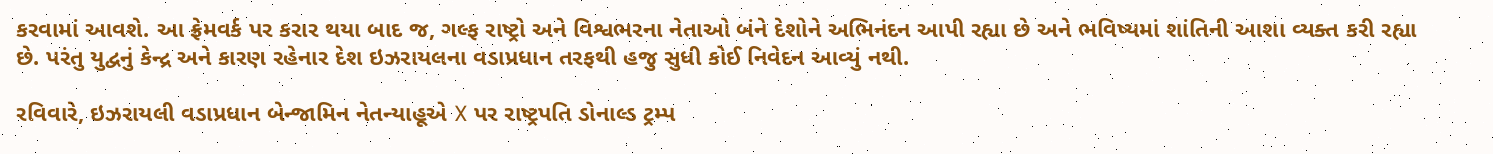કરવામાં આવશે. આ ફ્રેમવર્ક પર કરાર થયા બાદ જ, ગલ્ફ રાષ્ટ્રો અને વિશ્વભરના નેતાઓ બંને દેશોને અભિનંદન આપી રહ્યા છે અને ભવિષ્યમાં શાંતિની આશા વ્યક્ત કરી રહ્યા છે. પરંતુ યુદ્વનું કેન્દ્ર અને કારણ રહેનાર દેશ ઇઝરાયલના વડાપ્રધાન તરફથી હજુ સુધી કોઈ નિવેદન આવ્યું નથી.

રવિવારે, ઇઝરાયલી વડાપ્રધાન બેન્જામિન નેતન્યાહૂએ X પર રાષ્ટ્રપતિ ડોનાલ્ડ ટ્રમ્પ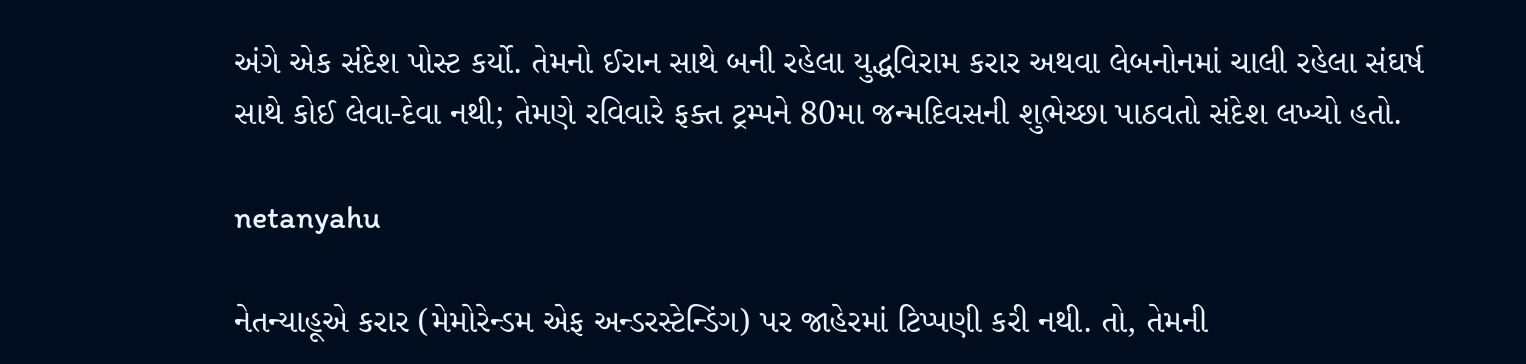અંગે એક સંદેશ પોસ્ટ કર્યો. તેમનો ઈરાન સાથે બની રહેલા યુદ્ધવિરામ કરાર અથવા લેબનોનમાં ચાલી રહેલા સંઘર્ષ સાથે કોઈ લેવા-દેવા નથી; તેમણે રવિવારે ફક્ત ટ્રમ્પને 80મા જન્મદિવસની શુભેચ્છા પાઠવતો સંદેશ લખ્યો હતો.

netanyahu

નેતન્યાહૂએ કરાર (મેમોરેન્ડમ એફ અન્ડરસ્ટેન્ડિંગ) પર જાહેરમાં ટિપ્પણી કરી નથી. તો, તેમની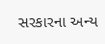સરકારના અન્ય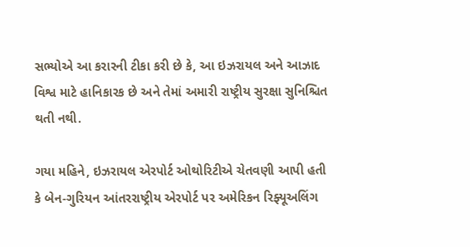સભ્યોએ આ કરારની ટીકા કરી છે કે, આ ઇઝરાયલ અને આઝાદ વિશ્વ માટે હાનિકારક છે અને તેમાં અમારી રાષ્ટ્રીય સુરક્ષા સુનિશ્ચિત થતી નથી.

ગયા મહિને, ઇઝરાયલ એરપોર્ટ ઓથોરિટીએ ચેતવણી આપી હતી કે બેન-ગુરિયન આંતરરાષ્ટ્રીય એરપોર્ટ પર અમેરિકન રિફ્યૂઅલિંગ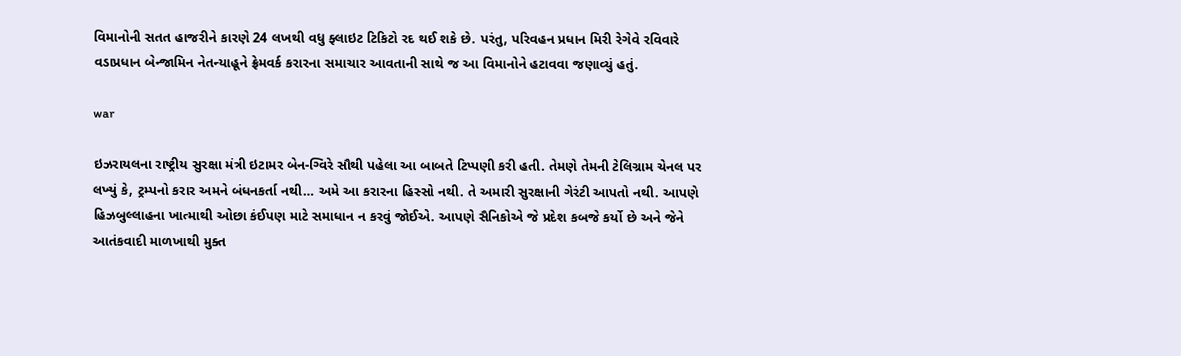વિમાનોની સતત હાજરીને કારણે 24 લખથી વધુ ફ્લાઇટ ટિકિટો રદ થઈ શકે છે. પરંતુ, પરિવહન પ્રધાન મિરી રેગેવે રવિવારે વડાપ્રધાન બેન્જામિન નેતન્યાહૂને ફ્રેમવર્ક કરારના સમાચાર આવતાની સાથે જ આ વિમાનોને હટાવવા જણાવ્યું હતું.

war

ઇઝરાયલના રાષ્ટ્રીય સુરક્ષા મંત્રી ઇટામર બેન-ગ્વિરે સૌથી પહેલા આ બાબતે ટિપ્પણી કરી હતી. તેમણે તેમની ટેલિગ્રામ ચેનલ પર લખ્યું કે, ટ્રમ્પનો કરાર અમને બંધનકર્તા નથી… અમે આ કરારના હિસ્સો નથી. તે અમારી સુરક્ષાની ગેરંટી આપતો નથી. આપણે હિઝબુલ્લાહના ખાત્માથી ઓછા કંઈપણ માટે સમાધાન ન કરવું જોઈએ. આપણે સૈનિકોએ જે પ્રદેશ કબજે કર્યો છે અને જેને આતંકવાદી માળખાથી મુક્ત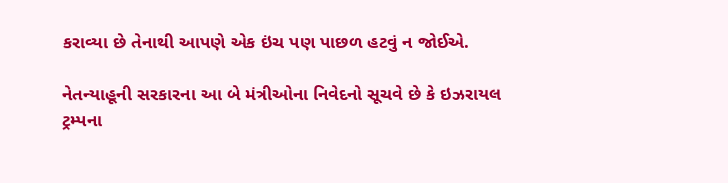કરાવ્યા છે તેનાથી આપણે એક ઇંચ પણ પાછળ હટવું ન જોઈએ.

નેતન્યાહૂની સરકારના આ બે મંત્રીઓના નિવેદનો સૂચવે છે કે ઇઝરાયલ ટ્રમ્પના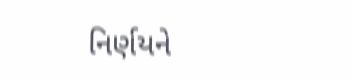નિર્ણયને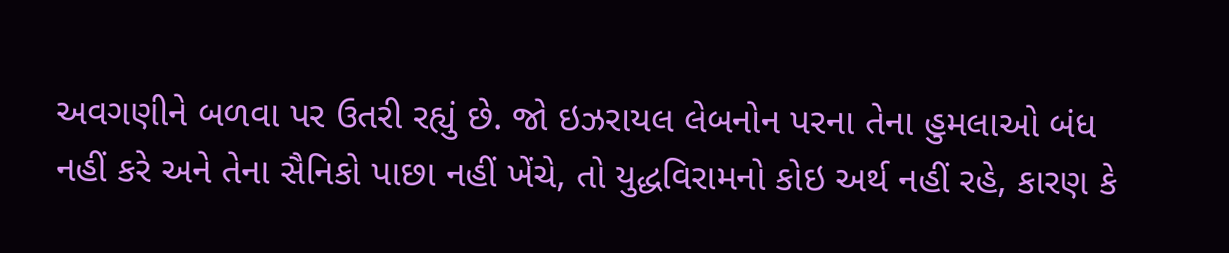અવગણીને બળવા પર ઉતરી રહ્યું છે. જો ઇઝરાયલ લેબનોન પરના તેના હુમલાઓ બંધ નહીં કરે અને તેના સૈનિકો પાછા નહીં ખેંચે, તો યુદ્ધવિરામનો કોઇ અર્થ નહીં રહે, કારણ કે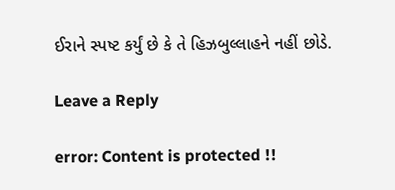ઈરાને સ્પષ્ટ કર્યું છે કે તે હિઝબુલ્લાહને નહીં છોડે.

Leave a Reply

error: Content is protected !!